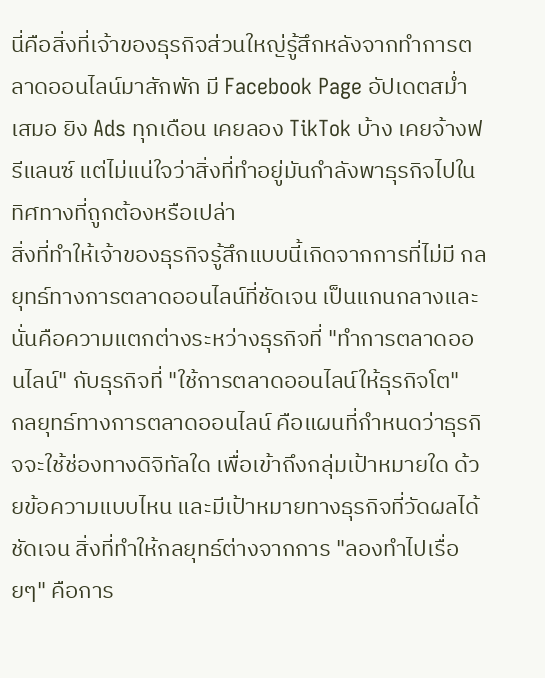นี่คือสิ่งที่เจ้าของธุรกิจส่วนใหญ่รู้สึกหลังจากทำการตลาดออนไลน์มาสักพัก มี Facebook Page อัปเดตสม่ำเสมอ ยิง Ads ทุกเดือน เคยลอง TikTok บ้าง เคยจ้างฟรีแลนซ์ แต่ไม่แน่ใจว่าสิ่งที่ทำอยู่มันกำลังพาธุรกิจไปในทิศทางที่ถูกต้องหรือเปล่า
สิ่งที่ทำให้เจ้าของธุรกิจรู้สึกแบบนี้เกิดจากการที่ไม่มี กลยุทธ์ทางการตลาดออนไลน์ที่ชัดเจน เป็นแกนกลางและนั่นคือความแตกต่างระหว่างธุรกิจที่ "ทำการตลาดออนไลน์" กับธุรกิจที่ "ใช้การตลาดออนไลน์ให้ธุรกิจโต"
กลยุทธ์ทางการตลาดออนไลน์ คือแผนที่กำหนดว่าธุรกิจจะใช้ช่องทางดิจิทัลใด เพื่อเข้าถึงกลุ่มเป้าหมายใด ด้วยข้อความแบบไหน และมีเป้าหมายทางธุรกิจที่วัดผลได้ชัดเจน สิ่งที่ทำให้กลยุทธ์ต่างจากการ "ลองทำไปเรื่อยๆ" คือการ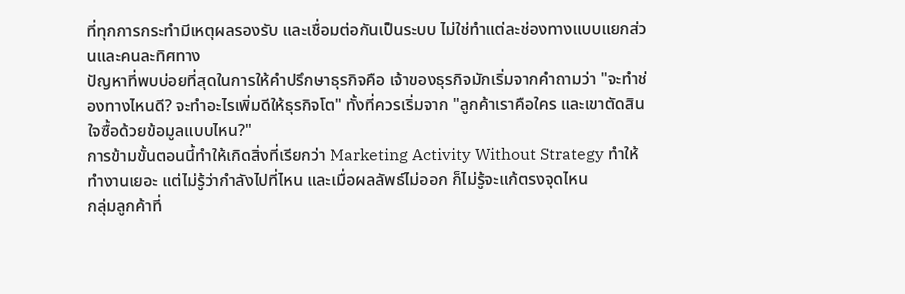ที่ทุกการกระทำมีเหตุผลรองรับ และเชื่อมต่อกันเป็นระบบ ไม่ใช่ทำแต่ละช่องทางแบบแยกส่วนและคนละทิศทาง
ปัญหาที่พบบ่อยที่สุดในการให้คำปรึกษาธุรกิจคือ เจ้าของธุรกิจมักเริ่มจากคำถามว่า "จะทำช่องทางไหนดี? จะทำอะไรเพิ่มดีให้ธุรกิจโต" ทั้งที่ควรเริ่มจาก "ลูกค้าเราคือใคร และเขาตัดสินใจซื้อด้วยข้อมูลแบบไหน?"
การข้ามขั้นตอนนี้ทำให้เกิดสิ่งที่เรียกว่า Marketing Activity Without Strategy ทำให้ทำงานเยอะ แต่ไม่รู้ว่ากำลังไปที่ไหน และเมื่อผลลัพธ์ไม่ออก ก็ไม่รู้จะแก้ตรงจุดไหน
กลุ่มลูกค้าที่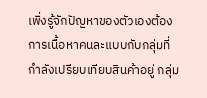เพิ่งรู้จักปัญหาของตัวเองต้องการเนื้อหาคนละแบบกับกลุ่มที่กำลังเปรียบเทียบสินค้าอยู่ กลุ่ม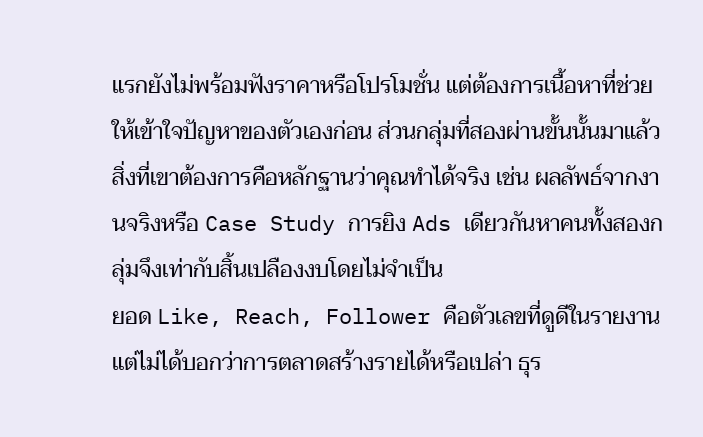แรกยังไม่พร้อมฟังราคาหรือโปรโมชั่น แต่ต้องการเนื้อหาที่ช่วยให้เข้าใจปัญหาของตัวเองก่อน ส่วนกลุ่มที่สองผ่านขั้นนั้นมาแล้ว สิ่งที่เขาต้องการคือหลักฐานว่าคุณทำได้จริง เช่น ผลลัพธ์จากงานจริงหรือ Case Study การยิง Ads เดียวกันหาคนทั้งสองกลุ่มจึงเท่ากับสิ้นเปลืองงบโดยไม่จำเป็น
ยอด Like, Reach, Follower คือตัวเลขที่ดูดีในรายงาน แต่ไม่ได้บอกว่าการตลาดสร้างรายได้หรือเปล่า ธุร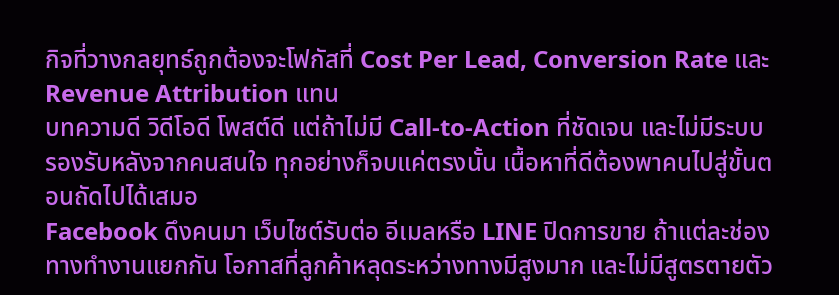กิจที่วางกลยุทธ์ถูกต้องจะโฟกัสที่ Cost Per Lead, Conversion Rate และ Revenue Attribution แทน
บทความดี วิดีโอดี โพสต์ดี แต่ถ้าไม่มี Call-to-Action ที่ชัดเจน และไม่มีระบบรองรับหลังจากคนสนใจ ทุกอย่างก็จบแค่ตรงนั้น เนื้อหาที่ดีต้องพาคนไปสู่ขั้นตอนถัดไปได้เสมอ
Facebook ดึงคนมา เว็บไซต์รับต่อ อีเมลหรือ LINE ปิดการขาย ถ้าแต่ละช่องทางทำงานแยกกัน โอกาสที่ลูกค้าหลุดระหว่างทางมีสูงมาก และไม่มีสูตรตายตัว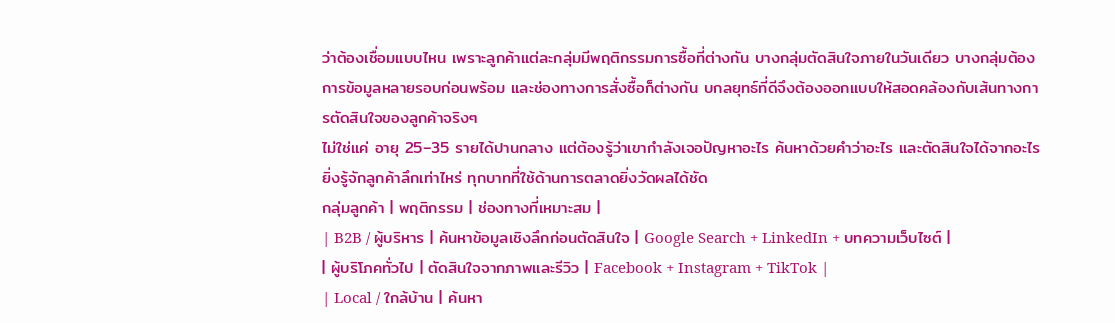ว่าต้องเชื่อมแบบไหน เพราะลูกค้าแต่ละกลุ่มมีพฤติกรรมการซื้อที่ต่างกัน บางกลุ่มตัดสินใจภายในวันเดียว บางกลุ่มต้องการข้อมูลหลายรอบก่อนพร้อม และช่องทางการสั่งซื้อก็ต่างกัน บกลยุทธ์ที่ดีจึงต้องออกแบบให้สอดคล้องกับเส้นทางการตัดสินใจของลูกค้าจริงๆ
ไม่ใช่แค่ อายุ 25–35 รายได้ปานกลาง แต่ต้องรู้ว่าเขากำลังเจอปัญหาอะไร ค้นหาด้วยคำว่าอะไร และตัดสินใจได้จากอะไร ยิ่งรู้จักลูกค้าลึกเท่าไหร่ ทุกบาทที่ใช้ด้านการตลาดยิ่งวัดผลได้ชัด
กลุ่มลูกค้า | พฤติกรรม | ช่องทางที่เหมาะสม |
| B2B / ผู้บริหาร | ค้นหาข้อมูลเชิงลึกก่อนตัดสินใจ | Google Search + LinkedIn + บทความเว็บไซต์ |
| ผู้บริโภคทั่วไป | ตัดสินใจจากภาพและรีวิว | Facebook + Instagram + TikTok |
| Local / ใกล้บ้าน | ค้นหา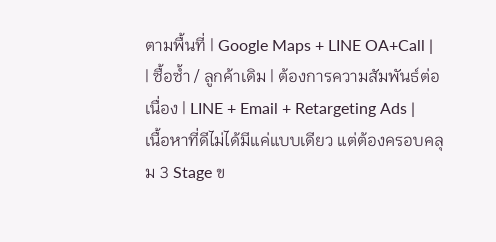ตามพื้นที่ | Google Maps + LINE OA+Call |
| ซื้อซ้ำ / ลูกค้าเดิม | ต้องการความสัมพันธ์ต่อเนื่อง | LINE + Email + Retargeting Ads |
เนื้อหาที่ดีไม่ได้มีแค่แบบเดียว แต่ต้องครอบคลุม 3 Stage ข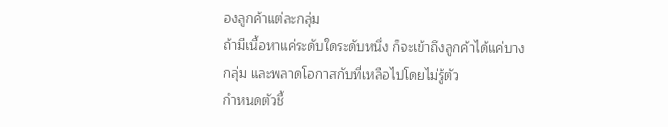องลูกค้าแต่ละกลุ่ม
ถ้ามีเนื้อหาแค่ระดับใดระดับหนึ่ง ก็จะเข้าถึงลูกค้าได้แค่บางกลุ่ม และพลาดโอกาสกับที่เหลือไปโดยไม่รู้ตัว
กำหนดตัวชี้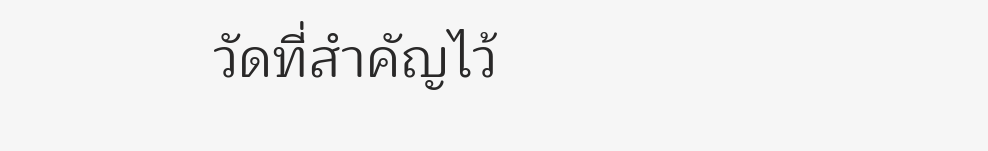วัดที่สำคัญไว้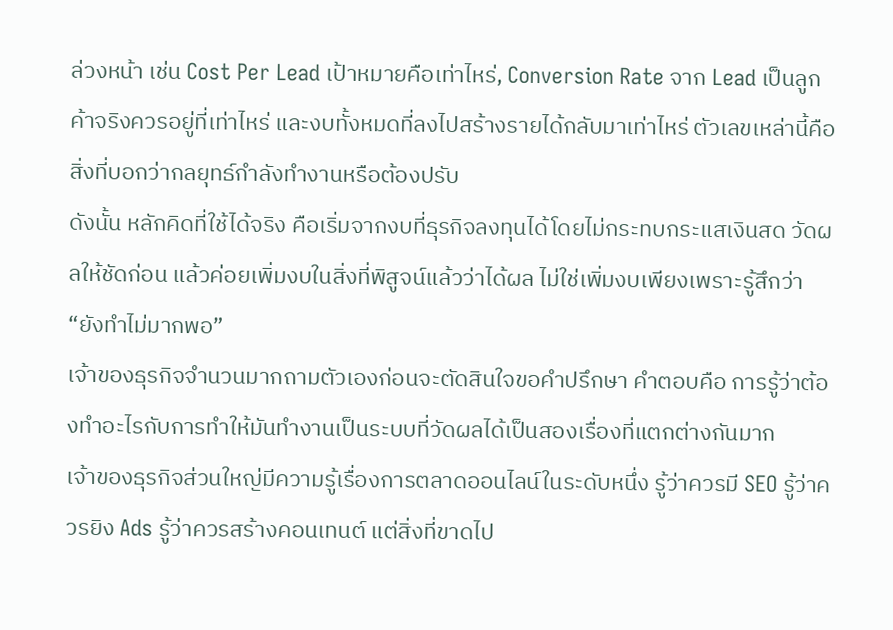ล่วงหน้า เช่น Cost Per Lead เป้าหมายคือเท่าไหร่, Conversion Rate จาก Lead เป็นลูกค้าจริงควรอยู่ที่เท่าไหร่ และงบทั้งหมดที่ลงไปสร้างรายได้กลับมาเท่าไหร่ ตัวเลขเหล่านี้คือสิ่งที่บอกว่ากลยุทธ์กำลังทำงานหรือต้องปรับ
ดังนั้น หลักคิดที่ใช้ได้จริง คือเริ่มจากงบที่ธุรกิจลงทุนได้โดยไม่กระทบกระแสเงินสด วัดผลให้ชัดก่อน แล้วค่อยเพิ่มงบในสิ่งที่พิสูจน์แล้วว่าได้ผล ไม่ใช่เพิ่มงบเพียงเพราะรู้สึกว่า “ยังทำไม่มากพอ”
เจ้าของธุรกิจจำนวนมากถามตัวเองก่อนจะตัดสินใจขอคำปรึกษา คำตอบคือ การรู้ว่าต้องทำอะไรกับการทำให้มันทำงานเป็นระบบที่วัดผลได้เป็นสองเรื่องที่แตกต่างกันมาก
เจ้าของธุรกิจส่วนใหญ่มีความรู้เรื่องการตลาดออนไลน์ในระดับหนึ่ง รู้ว่าควรมี SEO รู้ว่าควรยิง Ads รู้ว่าควรสร้างคอนเทนต์ แต่สิ่งที่ขาดไป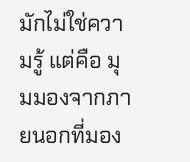มักไม่ใช่ความรู้ แต่คือ มุมมองจากภายนอกที่มอง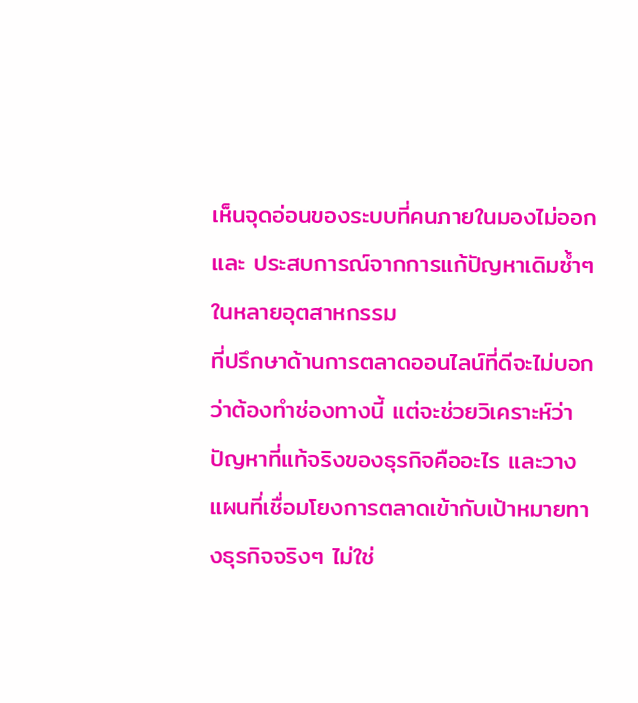เห็นจุดอ่อนของระบบที่คนภายในมองไม่ออก และ ประสบการณ์จากการแก้ปัญหาเดิมซ้ำๆ ในหลายอุตสาหกรรม
ที่ปรึกษาด้านการตลาดออนไลน์ที่ดีจะไม่บอกว่าต้องทำช่องทางนี้ แต่จะช่วยวิเคราะห์ว่าปัญหาที่แท้จริงของธุรกิจคืออะไร และวางแผนที่เชื่อมโยงการตลาดเข้ากับเป้าหมายทางธุรกิจจริงๆ ไม่ใช่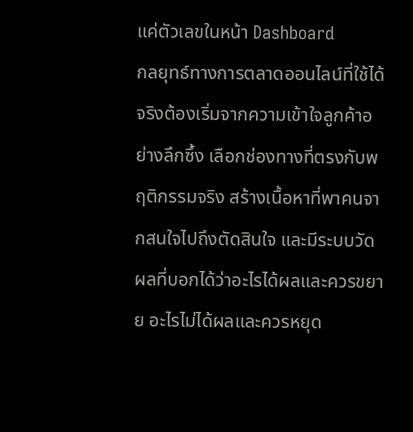แค่ตัวเลขในหน้า Dashboard
กลยุทธ์ทางการตลาดออนไลน์ที่ใช้ได้จริงต้องเริ่มจากความเข้าใจลูกค้าอย่างลึกซึ้ง เลือกช่องทางที่ตรงกับพฤติกรรมจริง สร้างเนื้อหาที่พาคนจากสนใจไปถึงตัดสินใจ และมีระบบวัดผลที่บอกได้ว่าอะไรได้ผลและควรขยาย อะไรไม่ได้ผลและควรหยุด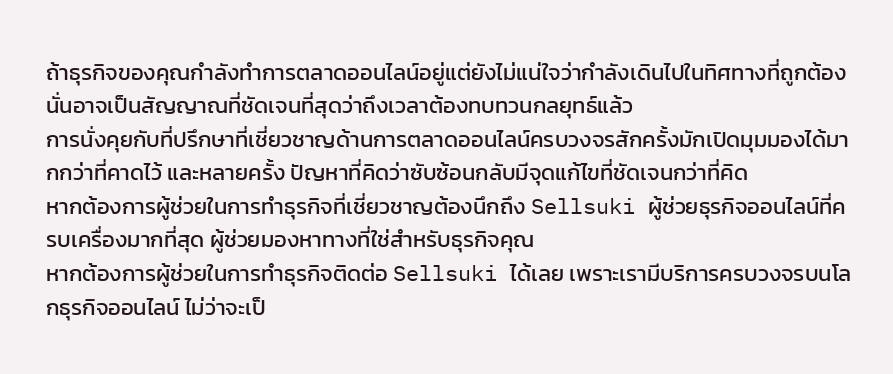ถ้าธุรกิจของคุณกำลังทำการตลาดออนไลน์อยู่แต่ยังไม่แน่ใจว่ากำลังเดินไปในทิศทางที่ถูกต้อง นั่นอาจเป็นสัญญาณที่ชัดเจนที่สุดว่าถึงเวลาต้องทบทวนกลยุทธ์แล้ว
การนั่งคุยกับที่ปรึกษาที่เชี่ยวชาญด้านการตลาดออนไลน์ครบวงจรสักครั้งมักเปิดมุมมองได้มากกว่าที่คาดไว้ และหลายครั้ง ปัญหาที่คิดว่าซับซ้อนกลับมีจุดแก้ไขที่ชัดเจนกว่าที่คิด
หากต้องการผู้ช่วยในการทำธุรกิจที่เชี่ยวชาญต้องนึกถึง Sellsuki ผู้ช่วยธุรกิจออนไลน์ที่ครบเครื่องมากที่สุด ผู้ช่วยมองหาทางที่ใช่สำหรับธุรกิจคุณ
หากต้องการผู้ช่วยในการทำธุรกิจติดต่อ Sellsuki ได้เลย เพราะเรามีบริการครบวงจรบนโลกธุรกิจออนไลน์ ไม่ว่าจะเป็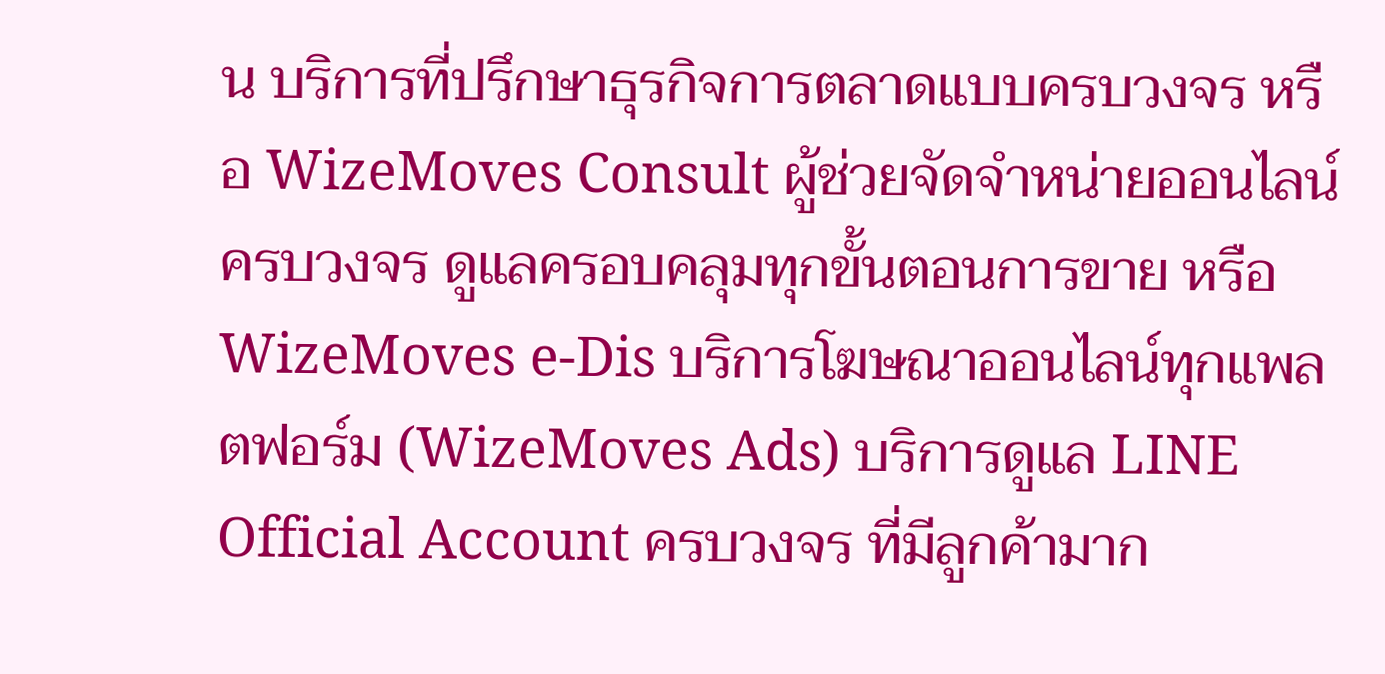น บริการที่ปรึกษาธุรกิจการตลาดแบบครบวงจร หรือ WizeMoves Consult ผู้ช่วยจัดจำหน่ายออนไลน์ครบวงจร ดูแลครอบคลุมทุกขั้นตอนการขาย หรือ WizeMoves e-Dis บริการโฆษณาออนไลน์ทุกแพลตฟอร์ม (WizeMoves Ads) บริการดูแล LINE Official Account ครบวงจร ที่มีลูกค้ามาก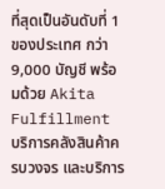ที่สุดเป็นอันดับที่ 1 ของประเทศ กว่า 9,000 บัญชี พร้อมด้วย Akita Fulfillment บริการคลังสินค้าครบวงจร และบริการ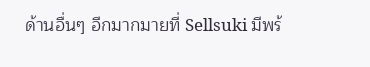ด้านอื่นๆ อีกมากมายที่ Sellsuki มีพร้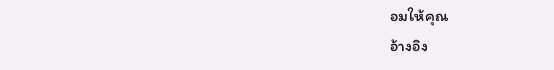อมให้คุณ
อ้างอิง